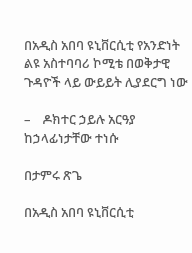በአዲስ አበባ ዩኒቨርሲቲ የአንድነት ልዩ አስተባባሪ ኮሚቴ በወቅታዊ ጉዳዮች ላይ ውይይት ሊያደርግ ነው

–    ዶክተር ኃይሉ አርዓያ ከኃላፊነታቸው ተነሱ

በታምሩ ጽጌ

በአዲስ አበባ ዩኒቨርሲቲ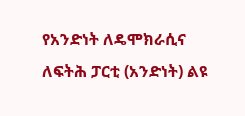የአንድነት ለዴሞክራሲና ለፍትሕ ፓርቲ (አንድነት) ልዩ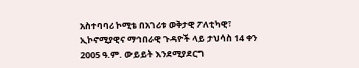አስተባባሪ ኮሚቴ በአገሪቱ ወቅታዊ ፖለቲካዊ፣ ኢኮኖሚያዊና ማኅበራዊ ጉዳዮች ላይ ታህሳስ 14 ቀን 2005 ዓ.ም. ውይይት እንደሚያደርግ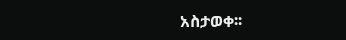አስታወቀ፡፡